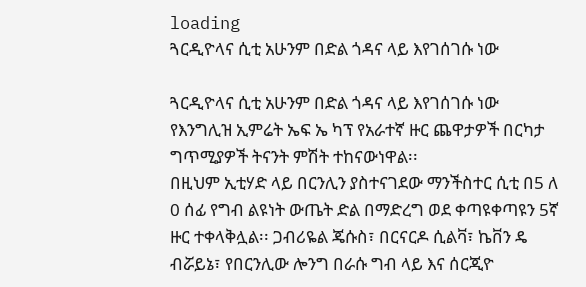loading
ጓርዲዮላና ሲቲ አሁንም በድል ጎዳና ላይ እየገሰገሱ ነው

ጓርዲዮላና ሲቲ አሁንም በድል ጎዳና ላይ እየገሰገሱ ነው
የእንግሊዝ ኢምሬት ኤፍ ኤ ካፕ የአራተኛ ዙር ጨዋታዎች በርካታ ግጥሚያዎች ትናንት ምሽት ተከናውነዋል፡፡
በዚህም ኢቲሃድ ላይ በርንሊን ያስተናገደው ማንችስተር ሲቲ በ5 ለ 0 ሰፊ የግብ ልዩነት ውጤት ድል በማድረግ ወደ ቀጣዩቀጣዩን 5ኛ ዙር ተቀላቅሏል፡፡ ጋብሪዬል ጄሱስ፣ በርናርዶ ሲልቫ፣ ኬቨን ዴ ብሯይኔ፣ የበርንሊው ሎንግ በራሱ ግብ ላይ እና ሰርጂዮ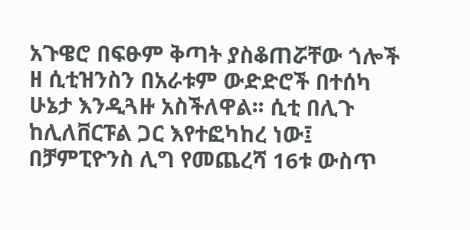አጉዌሮ በፍፁም ቅጣት ያስቆጠሯቸው ጎሎች ዘ ሲቲዝንስን በአራቱም ውድድሮች በተሰካ ሁኔታ እንዲጓዙ አስችለዋል፡፡ ሲቲ በሊጉ ከሊለቨርፑል ጋር እየተፎካከረ ነው፤ በቻምፒዮንስ ሊግ የመጨረሻ 16ቱ ውስጥ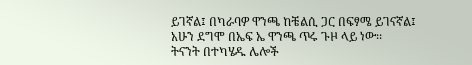ይገኛል፤ በካራባዎ ዋንጫ ከቼልሲ ጋር በፍፃሜ ይገናኛል፤ አሁን ደግሞ በኤፍ ኤ ዋንጫ ጥሩ ጉዞ ላይ ነው፡፡
ትናንት በተካሄዱ ሌሎች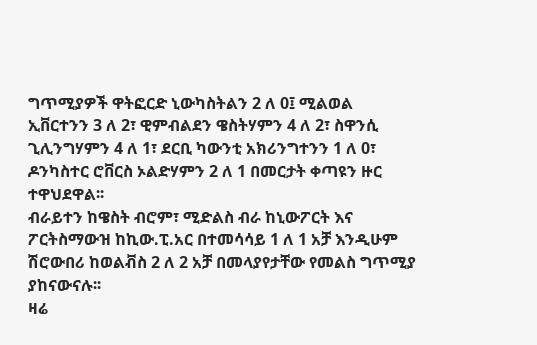ግጥሚያዎች ዋትፎርድ ኒውካስትልን 2 ለ 0፤ ሚልወል ኢቨርተንን 3 ለ 2፣ ዊምብልደን ዌስትሃምን 4 ለ 2፣ ስዋንሲ ጊሊንግሃምን 4 ለ 1፣ ደርቢ ካውንቲ አክሪንግተንን 1 ለ 0፣ ዶንካስተር ሮቨርስ ኦልድሃምን 2 ለ 1 በመርታት ቀጣዩን ዙር ተዋህደዋል፡፡
ብራይተን ከዌስት ብሮም፣ ሚድልስ ብራ ከኒውፖርት እና ፖርትስማውዝ ከኪው.ፒ.አር በተመሳሳይ 1 ለ 1 አቻ እንዲሁም ሽሮውበሪ ከወልቭስ 2 ለ 2 አቻ በመላያየታቸው የመልስ ግጥሚያ ያከናውናሉ፡፡
ዛሬ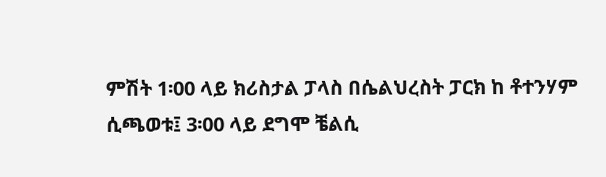ምሽት 1፡00 ላይ ክሪስታል ፓላስ በሴልህረስት ፓርክ ከ ቶተንሃም ሲጫወቱ፤ 3፡00 ላይ ደግሞ ቼልሲ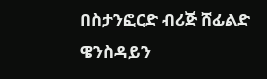በስታንፎርድ ብሪጅ ሸፊልድ ዌንስዳይን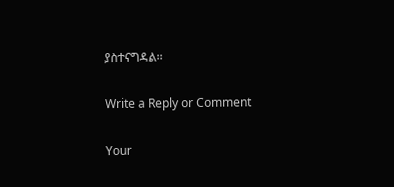ያስተናግዳል፡፡

Write a Reply or Comment

Your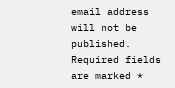email address will not be published. Required fields are marked *